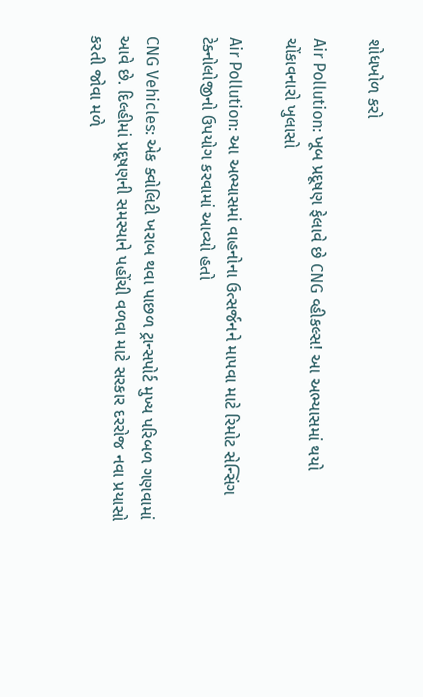શોધખોળ કરો

Air Pollution: ખૂબ પ્રદૂષણ ફેલાવે છે CNG વ્હીકલ્સ! આ અભ્યાસમાં થયો ચોંકાવનારો ખુલાસો

Air Pollution: આ અભ્યાસમાં વાહનોના ઉત્સર્જનને માપવા માટે રિમોટ સેન્સિંગ ટેક્નોલોજીનો ઉપયોગ કરવામાં આવ્યો હતો

CNG Vehicles: એક ક્વોલિટી ખરાબ થવા પાછળ ટ્રાન્સપોર્ટ મુખ્ય પરિબળ ગણવામાં આવે છે. દિલ્હીમાં પ્રદૂષણની સમસ્યાને પહોંચી વળવા માટે સરકાર દરરોજ નવા પ્રયાસો કરતી જોવા મળે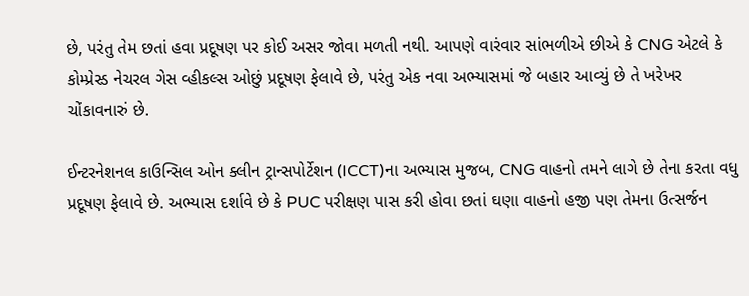છે, પરંતુ તેમ છતાં હવા પ્રદૂષણ પર કોઈ અસર જોવા મળતી નથી. આપણે વારંવાર સાંભળીએ છીએ કે CNG એટલે કે કોમ્પ્રેસ્ડ નેચરલ ગેસ વ્હીકલ્સ ઓછું પ્રદૂષણ ફેલાવે છે, પરંતુ એક નવા અભ્યાસમાં જે બહાર આવ્યું છે તે ખરેખર ચોંકાવનારું છે.

ઈન્ટરનેશનલ કાઉન્સિલ ઓન ક્લીન ટ્રાન્સપોર્ટેશન (ICCT)ના અભ્યાસ મુજબ, CNG વાહનો તમને લાગે છે તેના કરતા વધુ પ્રદૂષણ ફેલાવે છે. અભ્યાસ દર્શાવે છે કે PUC પરીક્ષણ પાસ કરી હોવા છતાં ઘણા વાહનો હજી પણ તેમના ઉત્સર્જન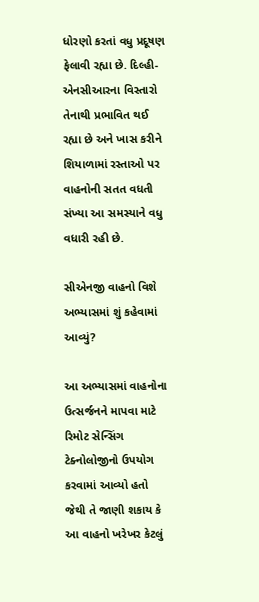ધોરણો કરતાં વધુ પ્રદૂષણ ફેલાવી રહ્યા છે. દિલ્હી-એનસીઆરના વિસ્તારો તેનાથી પ્રભાવિત થઈ રહ્યા છે અને ખાસ કરીને શિયાળામાં રસ્તાઓ પર વાહનોની સતત વધતી સંખ્યા આ સમસ્યાને વધુ વધારી રહી છે.

સીએનજી વાહનો વિશે અભ્યાસમાં શું કહેવામાં આવ્યું?

આ અભ્યાસમાં વાહનોના ઉત્સર્જનને માપવા માટે રિમોટ સેન્સિંગ ટેક્નોલોજીનો ઉપયોગ કરવામાં આવ્યો હતો જેથી તે જાણી શકાય કે આ વાહનો ખરેખર કેટલું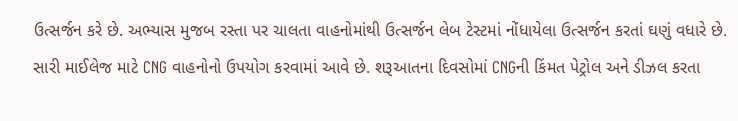ઉત્સર્જન કરે છે. અભ્યાસ મુજબ રસ્તા પર ચાલતા વાહનોમાંથી ઉત્સર્જન લેબ ટેસ્ટમાં નોંધાયેલા ઉત્સર્જન કરતાં ઘણું વધારે છે. સારી માઈલેજ માટે CNG વાહનોનો ઉપયોગ કરવામાં આવે છે. શરૂઆતના દિવસોમાં CNGની કિંમત પેટ્રોલ અને ડીઝલ કરતા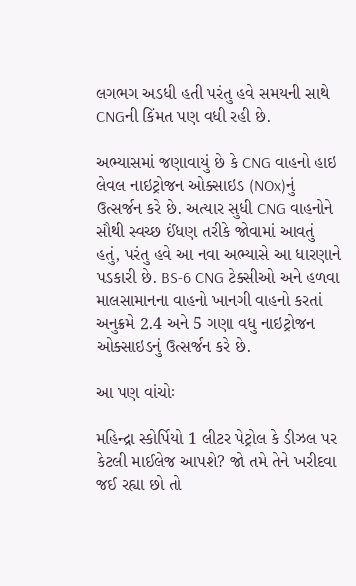લગભગ અડધી હતી પરંતુ હવે સમયની સાથે CNGની કિંમત પણ વધી રહી છે.

અભ્યાસમાં જણાવાયું છે કે CNG વાહનો હાઇ લેવલ નાઇટ્રોજન ઓક્સાઇડ (NOx)નું ઉત્સર્જન કરે છે. અત્યાર સુધી CNG વાહનોને સૌથી સ્વચ્છ ઈંધણ તરીકે જોવામાં આવતું હતું, પરંતુ હવે આ નવા અભ્યાસે આ ધારણાને પડકારી છે. BS-6 CNG ટેક્સીઓ અને હળવા માલસામાનના વાહનો ખાનગી વાહનો કરતાં અનુક્રમે 2.4 અને 5 ગણા વધુ નાઇટ્રોજન ઓક્સાઇડનું ઉત્સર્જન કરે છે.

આ પણ વાંચોઃ

મહિન્દ્રા સ્કોર્પિયો 1 લીટર પેટ્રોલ કે ડીઝલ પર કેટલી માઈલેજ આપશે? જો તમે તેને ખરીદવા જઈ રહ્યા છો તો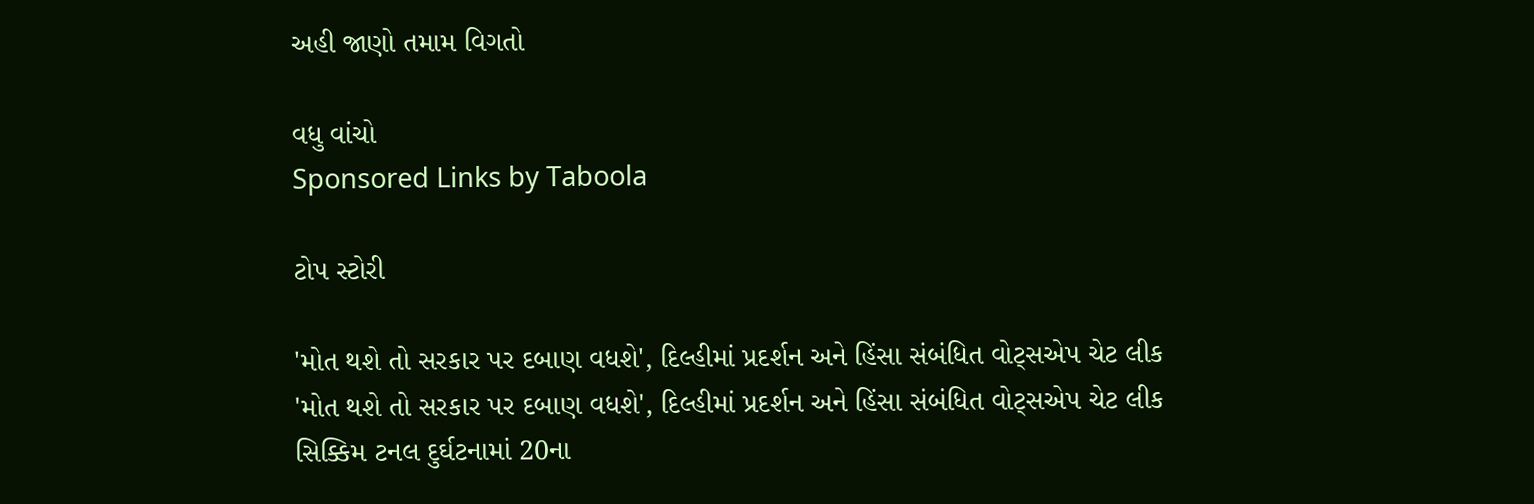અહી જાણો તમામ વિગતો

વધુ વાંચો
Sponsored Links by Taboola

ટોપ સ્ટોરી

'મોત થશે તો સરકાર પર દબાણ વધશે', દિલ્હીમાં પ્રદર્શન અને હિંસા સંબંધિત વોટ્સએપ ચેટ લીક
'મોત થશે તો સરકાર પર દબાણ વધશે', દિલ્હીમાં પ્રદર્શન અને હિંસા સંબંધિત વોટ્સએપ ચેટ લીક
સિક્કિમ ટનલ દુર્ઘટનામાં 20ના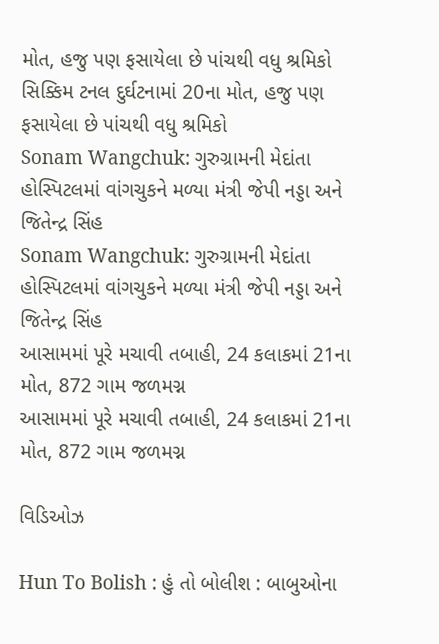મોત, હજુ પણ ફસાયેલા છે પાંચથી વધુ શ્રમિકો
સિક્કિમ ટનલ દુર્ઘટનામાં 20ના મોત, હજુ પણ ફસાયેલા છે પાંચથી વધુ શ્રમિકો
Sonam Wangchuk: ગુરુગ્રામની મેદાંતા હોસ્પિટલમાં વાંગચુકને મળ્યા મંત્રી જેપી નડ્ડા અને જિતેન્દ્ર સિંહ
Sonam Wangchuk: ગુરુગ્રામની મેદાંતા હોસ્પિટલમાં વાંગચુકને મળ્યા મંત્રી જેપી નડ્ડા અને જિતેન્દ્ર સિંહ
આસામમાં પૂરે મચાવી તબાહી, 24 કલાકમાં 21ના મોત, 872 ગામ જળમગ્ન
આસામમાં પૂરે મચાવી તબાહી, 24 કલાકમાં 21ના મોત, 872 ગામ જળમગ્ન

વિડિઓઝ

Hun To Bolish : હું તો બોલીશ : બાબુઓના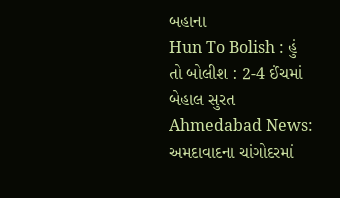બહાના
Hun To Bolish : હું તો બોલીશ : 2-4 ઈંચમાં બેહાલ સુરત
Ahmedabad News: અમદાવાદના ચાંગોદરમાં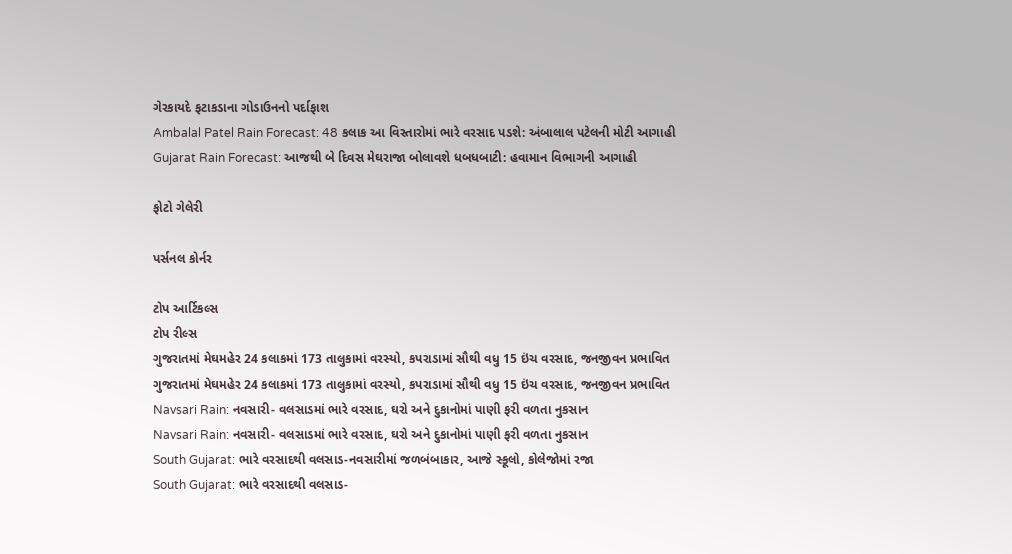ગેરકાયદે ફટાકડાના ગોડાઉનનો પર્દાફાશ
Ambalal Patel Rain Forecast: 48 કલાક આ વિસ્તારોમાં ભારે વરસાદ પડશે: અંબાલાલ પટેલની મોટી આગાહી
Gujarat Rain Forecast: આજથી બે દિવસ મેઘરાજા બોલાવશે ધબધબાટી: હવામાન વિભાગની આગાહી

ફોટો ગેલેરી

પર્સનલ કોર્નર

ટોપ આર્ટિકલ્સ
ટોપ રીલ્સ
ગુજરાતમાં મેઘમહેર 24 કલાકમાં 173 તાલુકામાં વરસ્યો, કપરાડામાં સૌથી વધુ 15 ઇંચ વરસાદ, જનજીવન પ્રભાવિત
ગુજરાતમાં મેઘમહેર 24 કલાકમાં 173 તાલુકામાં વરસ્યો, કપરાડામાં સૌથી વધુ 15 ઇંચ વરસાદ, જનજીવન પ્રભાવિત
Navsari Rain: નવસારી- વલસાડમાં ભારે વરસાદ, ઘરો અને દુકાનોમાં પાણી ફરી વળતા નુકસાન
Navsari Rain: નવસારી- વલસાડમાં ભારે વરસાદ, ઘરો અને દુકાનોમાં પાણી ફરી વળતા નુકસાન
South Gujarat: ભારે વરસાદથી વલસાડ-નવસારીમાં જળબંબાકાર, આજે સ્કૂલો, કોલેજોમાં રજા
South Gujarat: ભારે વરસાદથી વલસાડ-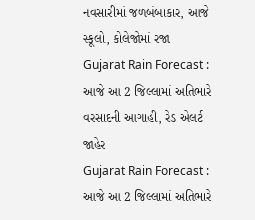નવસારીમાં જળબંબાકાર, આજે સ્કૂલો, કોલેજોમાં રજા
Gujarat Rain Forecast : આજે આ 2 જિલ્લામાં અતિભારે વરસાદની આગાહી, રેડ એલર્ટ જાહેર
Gujarat Rain Forecast : આજે આ 2 જિલ્લામાં અતિભારે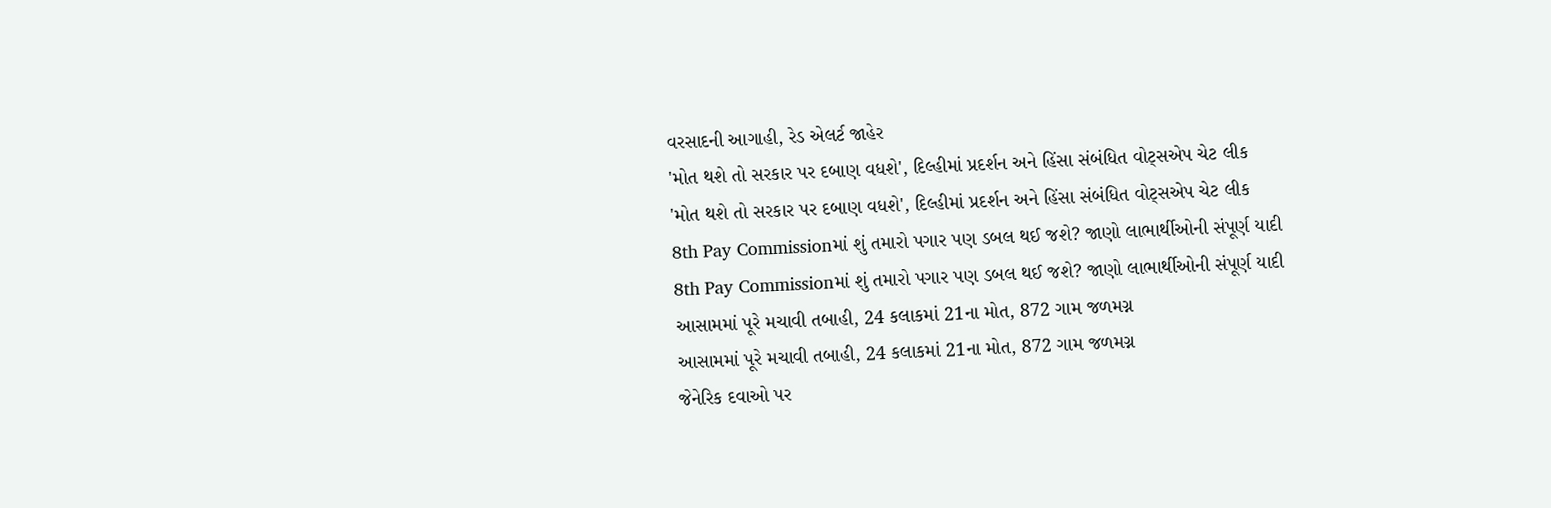વરસાદની આગાહી, રેડ એલર્ટ જાહેર
'મોત થશે તો સરકાર પર દબાણ વધશે', દિલ્હીમાં પ્રદર્શન અને હિંસા સંબંધિત વોટ્સએપ ચેટ લીક
'મોત થશે તો સરકાર પર દબાણ વધશે', દિલ્હીમાં પ્રદર્શન અને હિંસા સંબંધિત વોટ્સએપ ચેટ લીક
8th Pay Commissionમાં શું તમારો પગાર પણ ડબલ થઈ જશે? જાણો લાભાર્થીઓની સંપૂર્ણ યાદી
8th Pay Commissionમાં શું તમારો પગાર પણ ડબલ થઈ જશે? જાણો લાભાર્થીઓની સંપૂર્ણ યાદી
આસામમાં પૂરે મચાવી તબાહી, 24 કલાકમાં 21ના મોત, 872 ગામ જળમગ્ન
આસામમાં પૂરે મચાવી તબાહી, 24 કલાકમાં 21ના મોત, 872 ગામ જળમગ્ન
જેનેરિક દવાઓ પર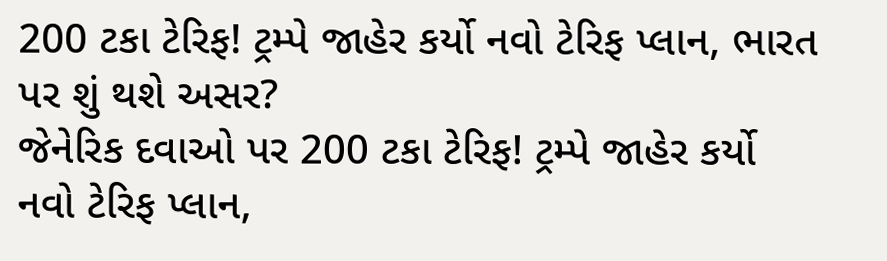200 ટકા ટેરિફ! ટ્રમ્પે જાહેર કર્યો નવો ટેરિફ પ્લાન, ભારત પર શું થશે અસર?
જેનેરિક દવાઓ પર 200 ટકા ટેરિફ! ટ્રમ્પે જાહેર કર્યો નવો ટેરિફ પ્લાન,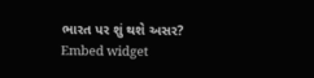ભારત પર શું થશે અસર?
Embed widget